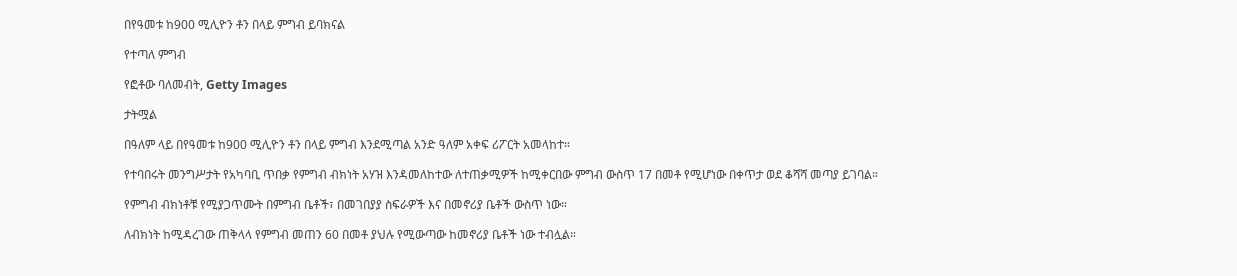በየዓመቱ ከ900 ሚሊዮን ቶን በላይ ምግብ ይባክናል

የተጣለ ምግብ

የፎቶው ባለመብት, Getty Images

ታትሟል

በዓለም ላይ በየዓመቱ ከ900 ሚሊዮን ቶን በላይ ምግብ እንደሚጣል አንድ ዓለም አቀፍ ሪፖርት አመላከተ።

የተባበሩት መንግሥታት የአካባቢ ጥበቃ የምግብ ብክነት አሃዝ እንዳመለከተው ለተጠቃሚዎች ከሚቀርበው ምግብ ውስጥ 17 በመቶ የሚሆነው በቀጥታ ወደ ቆሻሻ መጣያ ይገባል።

የምግብ ብክነቶቹ የሚያጋጥሙት በምግብ ቤቶች፣ በመገበያያ ስፍራዎች እና በመኖሪያ ቤቶች ውስጥ ነው።

ለብክነት ከሚዳረገው ጠቅላላ የምግብ መጠን 60 በመቶ ያህሉ የሚውጣው ከመኖሪያ ቤቶች ነው ተብሏል።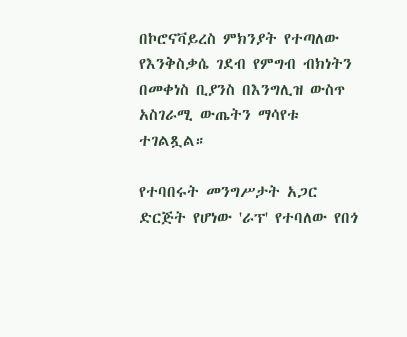በኮሮናቫይረስ ምክንያት የተጣለው የእንቅስቃሴ ገደብ የምግብ ብክነትን በመቀነስ ቢያንስ በእንግሊዝ ውስጥ አስገራሚ ውጤትን ማሳየቱ ተገልጿል።

የተባበሩት መንግሥታት አጋር ድርጅት የሆነው 'ራፕ' የተባለው የበጎ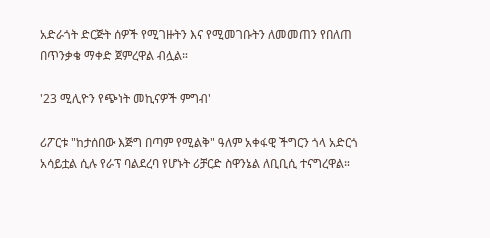አድራጎት ድርጅት ሰዎች የሚገዙትን እና የሚመገቡትን ለመመጠን የበለጠ በጥንቃቄ ማቀድ ጀምረዋል ብሏል።

'23 ሚሊዮን የጭነት መኪናዎች ምግብ'

ሪፖርቱ "ከታሰበው እጅግ በጣም የሚልቅ" ዓለም አቀፋዊ ችግርን ጎላ አድርጎ አሳይቷል ሲሉ የራፕ ባልደረባ የሆኑት ሪቻርድ ስዋንኔል ለቢቢሲ ተናግረዋል።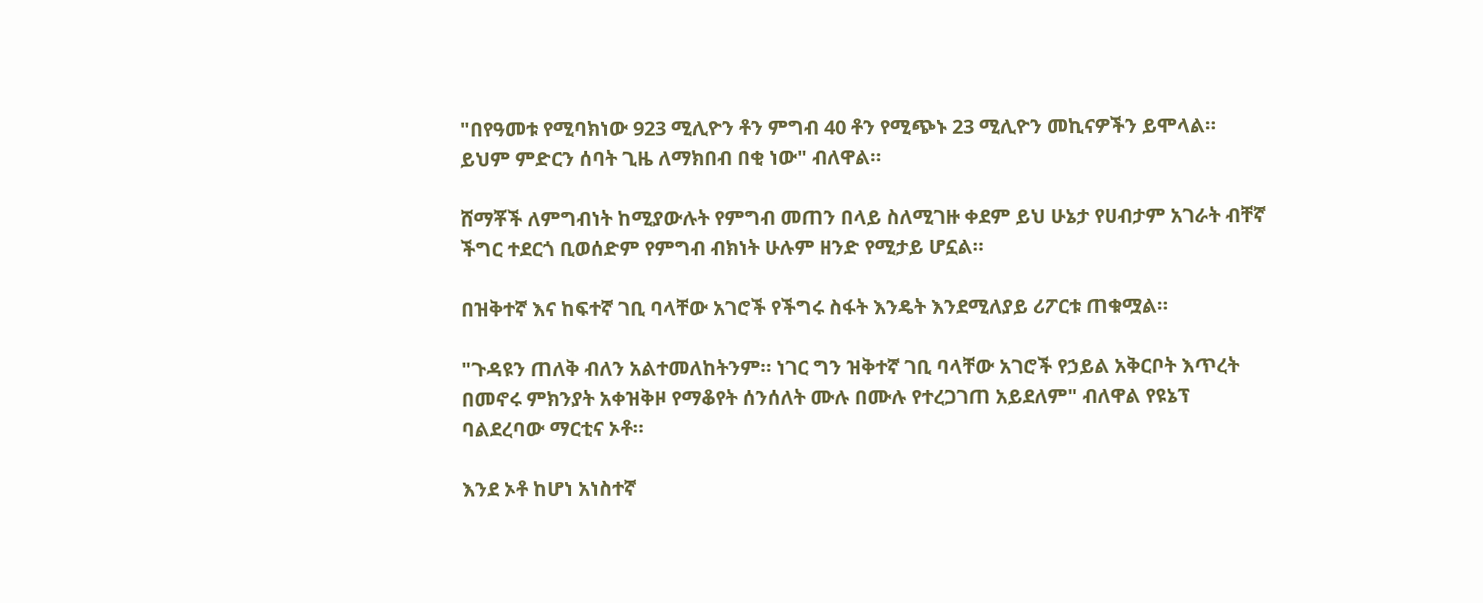"በየዓመቱ የሚባክነው 923 ሚሊዮን ቶን ምግብ 40 ቶን የሚጭኑ 23 ሚሊዮን መኪናዎችን ይሞላል። ይህም ምድርን ሰባት ጊዜ ለማክበብ በቂ ነው" ብለዋል።

ሸማቾች ለምግብነት ከሚያውሉት የምግብ መጠን በላይ ስለሚገዙ ቀደም ይህ ሁኔታ የሀብታም አገራት ብቸኛ ችግር ተደርጎ ቢወሰድም የምግብ ብክነት ሁሉም ዘንድ የሚታይ ሆኗል።

በዝቅተኛ እና ከፍተኛ ገቢ ባላቸው አገሮች የችግሩ ስፋት እንዴት እንደሚለያይ ሪፖርቱ ጠቁሟል።

"ጉዳዩን ጠለቅ ብለን አልተመለከትንም። ነገር ግን ዝቅተኛ ገቢ ባላቸው አገሮች የኃይል አቅርቦት እጥረት በመኖሩ ምክንያት አቀዝቅዞ የማቆየት ሰንሰለት ሙሉ በሙሉ የተረጋገጠ አይደለም" ብለዋል የዩኔፕ ባልደረባው ማርቲና ኦቶ።

እንደ ኦቶ ከሆነ አነስተኛ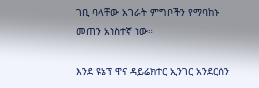ገቢ ባላቸው አገራት ምግቦችን የማባከኑ መጠን አነስተኛ ነው።

እንደ ዩኔፕ ዋና ዳይሬክተር ኢንገር አንደርሰን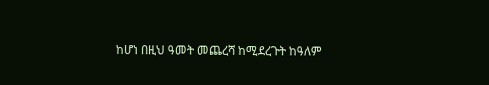ከሆነ በዚህ ዓመት መጨረሻ ከሚደረጉት ከዓለም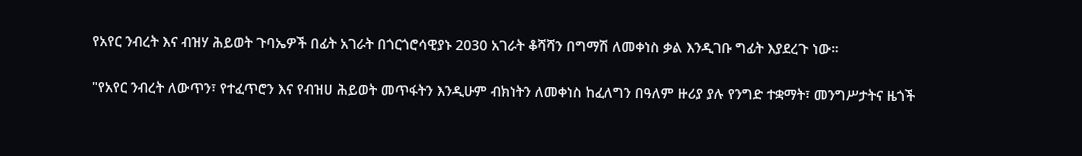የአየር ንብረት እና ብዝሃ ሕይወት ጉባኤዎች በፊት አገራት በጎርጎሮሳዊያኑ 2030 አገራት ቆሻሻን በግማሽ ለመቀነስ ቃል እንዲገቡ ግፊት እያደረጉ ነው።

"የአየር ንብረት ለውጥን፣ የተፈጥሮን እና የብዝሀ ሕይወት መጥፋትን እንዲሁም ብክነትን ለመቀነስ ከፈለግን በዓለም ዙሪያ ያሉ የንግድ ተቋማት፣ መንግሥታትና ዜጎች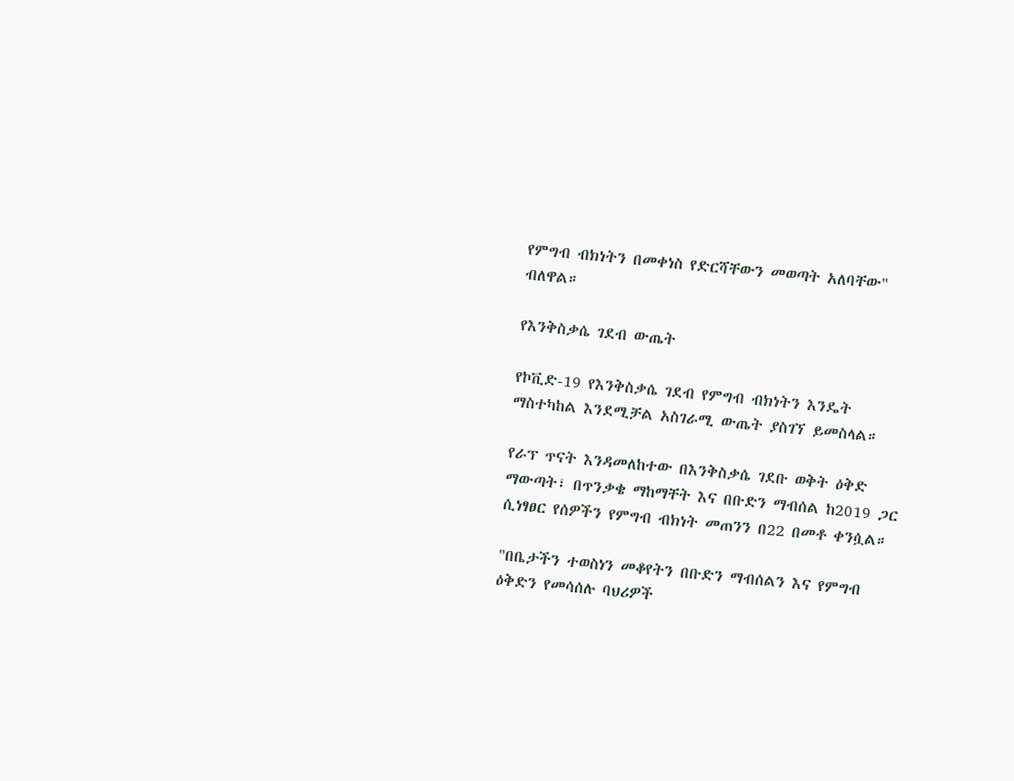የምግብ ብክነትን በመቀነስ የድርሻቸውን መወጣት አለባቸው" ብለዋል።

የእንቅስቃሴ ገደብ ውጤት

የኮቪድ-19 የእንቅስቃሴ ገደብ የምግብ ብክነትን እንዴት ማስተካከል እንደሚቻል አስገራሚ ውጤት ያስገኘ ይመስላል።

የራፕ ጥናት እንዳመለከተው በእንቅስቃሴ ገደቡ ወቅት ዕቅድ ማውጣት፣ በጥንቃቄ ማከማቸት እና በቡድን ማብሰል ከ2019 ጋር ሲነፃፀር የሰዎችን የምግብ ብክነት መጠንን በ22 በመቶ ቀንሷል።

"በቤታችን ተወስነን መቆየትን በቡድን ማብሰልን እና የምግብ ዕቅድን የመሳሰሉ ባህሪዎች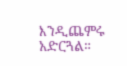እንዲጨምሩ አድርጓል።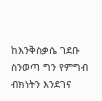ከእንቅስቃሴ ገደቡ ስንወጣ ግን የምግብ ብክነትን እንደገና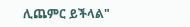ሊጨምር ይችላል"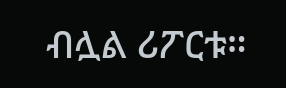ብሏል ሪፖርቱ።